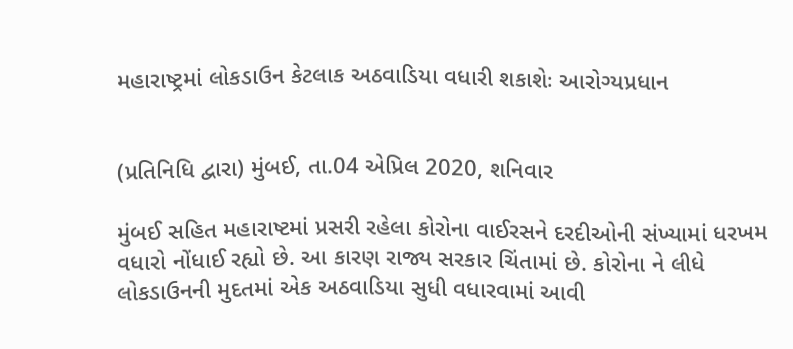મહારાષ્ટ્રમાં લોકડાઉન કેટલાક અઠવાડિયા વધારી શકાશેઃ આરોગ્યપ્રધાન


(પ્રતિનિધિ દ્વારા) મુંબઈ, તા.04 એપ્રિલ 2020, શનિવાર

મુંબઈ સહિત મહારાષ્ટમાં પ્રસરી રહેલા કોરોના વાઈરસને દરદીઓની સંખ્યામાં ધરખમ વધારો નોંધાઈ રહ્યો છે. આ કારણ રાજ્ય સરકાર ચિંતામાં છે. કોરોના ને લીધે લોકડાઉનની મુદતમાં એક અઠવાડિયા સુધી વધારવામાં આવી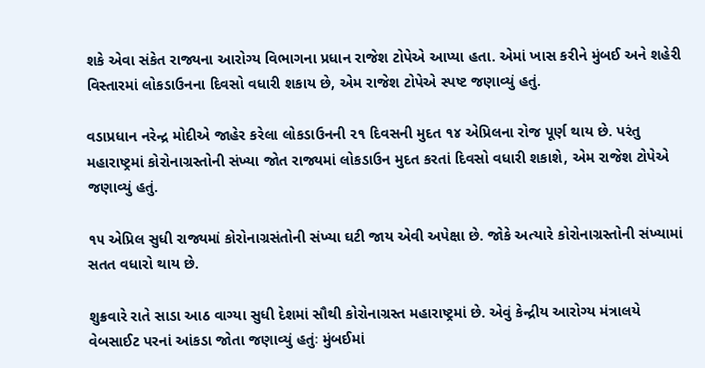શકે એવા સંકેત રાજ્યના આરોગ્ય વિભાગના પ્રધાન રાજેશ ટોપેએ આપ્યા હતા. એમાં ખાસ કરીને મુંબઈ અને શહેરી વિસ્તારમાં લોકડાઉનના દિવસો વધારી શકાય છે, એમ રાજેશ ટોપેએ સ્પષ્ટ જણાવ્યું હતું.

વડાપ્રધાન નરેન્દ્ર મોદીએ જાહેર કરેલા લોકડાઉનની ૨૧ દિવસની મુદત ૧૪ એપ્રિલના રોજ પૂર્ણ થાય છે. પરંતુ મહારાષ્ટ્રમાં કોરોનાગ્રસ્તોની સંખ્યા જોત રાજ્યમાં લોકડાઉન મુદત કરતાં દિવસો વધારી શકાશે, એમ રાજેશ ટોપેએ જણાવ્યું હતું.

૧૫ એપ્રિલ સુધી રાજ્યમાં કોરોનાગ્રસંતોની સંખ્યા ઘટી જાય એવી અપેક્ષા છે. જોકે અત્યારે કોરોનાગ્રસ્તોની સંખ્યામાં સતત વધારો થાય છે.

શુક્રવારે રાતે સાડા આઠ વાગ્યા સુધી દેશમાં સૌથી કોરોનાગ્રસ્ત મહારાષ્ટ્રમાં છે. એવું કેન્દ્રીય આરોગ્ય મંત્રાલયે વેબસાઈટ પરનાં આંકડા જોતા જણાવ્યું હતુંઃ મુંબઈમાં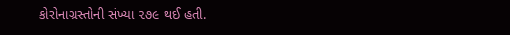કોરોનાગ્રસ્તોની સંખ્યા ૨૭૯ થઈ હતી.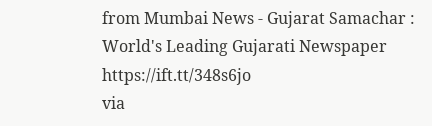from Mumbai News - Gujarat Samachar : World's Leading Gujarati Newspaper https://ift.tt/348s6jo
via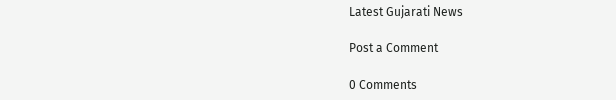Latest Gujarati News

Post a Comment

0 Comments